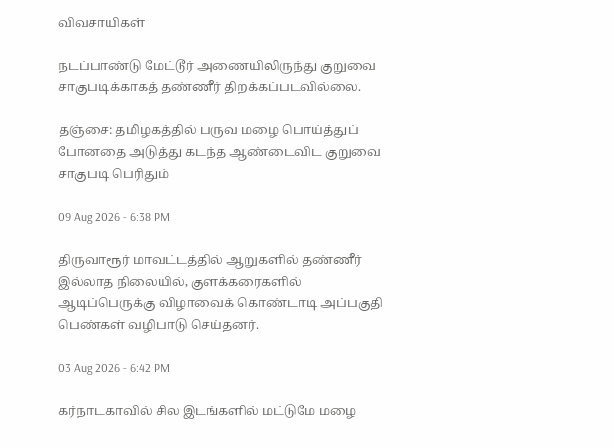விவசாயிகள்

நடப்பாண்டு மேட்டூர் அணையிலிருந்து குறுவை சாகுபடிக்காகத் தண்ணீர் திறக்கப்படவில்லை.

தஞ்சை: தமிழகத்தில் பருவ மழை பொய்த்துப் போனதை அடுத்து கடந்த ஆண்டைவிட குறுவை சாகுபடி பெரிதும்

09 Aug 2026 - 6:38 PM

திருவாரூர் மாவட்டத்தில் ஆறுகளில் தண்ணீர் இல்லாத நிலையில், குளக்கரைகளில் ஆடிப்பெருக்கு விழாவைக் கொண்டாடி அப்பகுதி பெண்கள் வழிபாடு செய்தனர்.

03 Aug 2026 - 6:42 PM

கர்நாடகாவில் சில இடங்களில் மட்டுமே மழை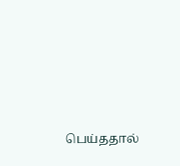பெய்ததால்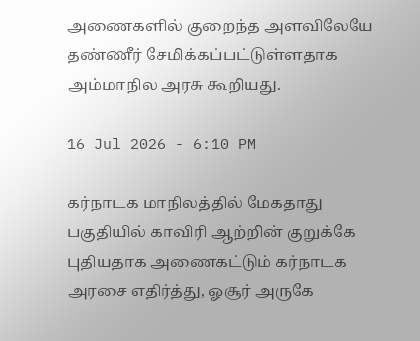அணைகளில் குறைந்த அளவிலேயே தண்ணீர் சேமிக்கப்பட்டுள்ளதாக அம்மாநில அரசு கூறியது.

16 Jul 2026 - 6:10 PM

கர்நாடக மாநிலத்தில் மேகதாது பகுதியில் காவிரி ஆற்றின் குறுக்கே புதியதாக அணைகட்டும் கர்நாடக அரசை எதிர்த்து, ஓசூர் அருகே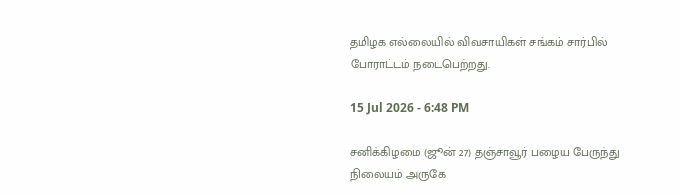தமிழக எல்லையில் விவசாயிகள் சங்கம் சார்பில்  போராட்டம் நடைபெற்றது.

15 Jul 2026 - 6:48 PM

சனிக்கிழமை (ஜூன் 27) தஞ்சாவூர் பழைய பேருந்து நிலையம் அருகே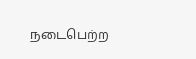நடைபெற்ற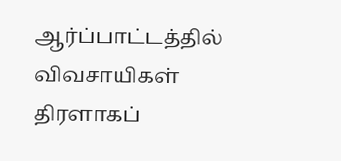ஆர்ப்பாட்டத்தில் விவசாயிகள் திரளாகப்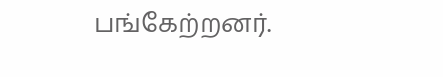பங்கேற்றனர்.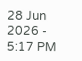28 Jun 2026 - 5:17 PM